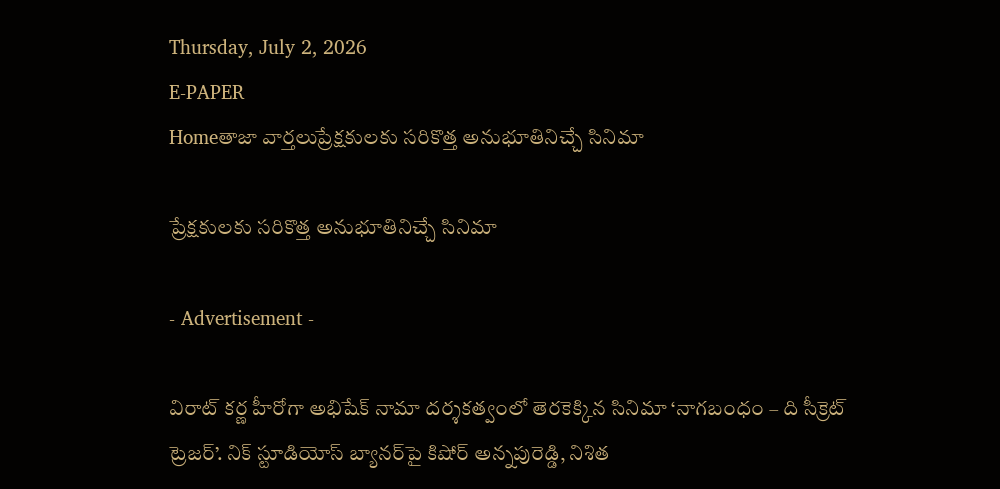Thursday, July 2, 2026
E-PAPER
Homeతాజా వార్తలుప్రేక్షకులకు సరికొత్త అనుభూతినిచ్చే సినిమా

ప్రేక్షకులకు సరికొత్త అనుభూతినిచ్చే సినిమా

- Advertisement -

విరాట్ కర్ణ హీరోగా అభిషేక్ నామా దర్శకత్వంలో తెరకెక్కిన సినిమా ‘నాగబంధం – ది సీక్రెట్ ట్రెజర్’. నిక్ స్టూడియోస్ బ్యానర్‌పై కిషోర్ అన్నపురెడ్డి, నిశిత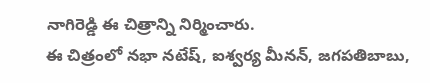నాగిరెడ్డి ఈ చిత్రాన్ని నిర్మించారు.
ఈ చిత్రంలో నభా నటేష్, ఐశ్వర్య మీనన్, జగపతిబాబు,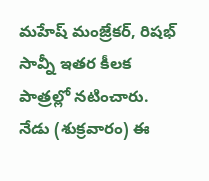మహేష్ మంజ్రేకర్, రిషభ్ సావ్నీ ఇతర కీలక పాత్రల్లో నటించారు. నేడు (శుక్రవారం) ఈ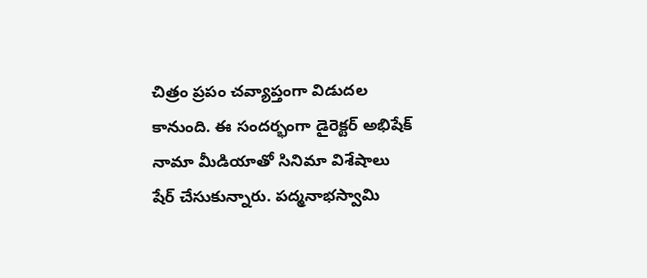చిత్రం ప్రపం చవ్యాప్తంగా విడుదల కానుంది. ఈ సందర్భంగా డైరెక్టర్ అభిషేక్ నామా మీడియాతో సినిమా విశేషాలు షేర్ చేసుకున్నారు. పద్మనాభస్వామి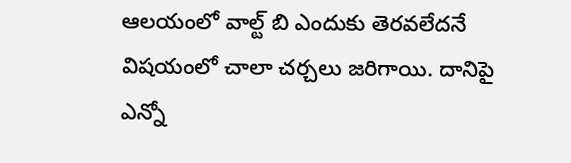ఆలయంలో వాల్ట్ బి ఎందుకు తెరవలేదనే విషయంలో చాలా చర్చలు జరిగాయి. దానిపై ఎన్నో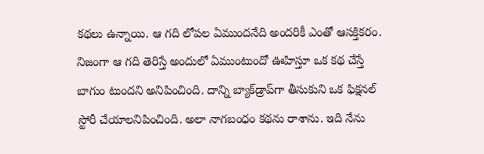కథలు ఉన్నాయి. ఆ గది లోపల ఏముందనేది అందరికీ ఎంతో ఆసక్తికరం. నిజంగా ఆ గది తెరిస్తే అందులో ఏముంటుందో ఊహిస్తూ ఒక కథ చేస్తే బాగుం టుందని అనిపించింది. దాన్ని బ్యాక్‌డ్రాప్‌గా తీసుకుని ఒక ఫిక్షనల్ స్టోరీ చేయాలనిపించింది. అలా నాగబంధం కథను రాశాను. ఇది నేను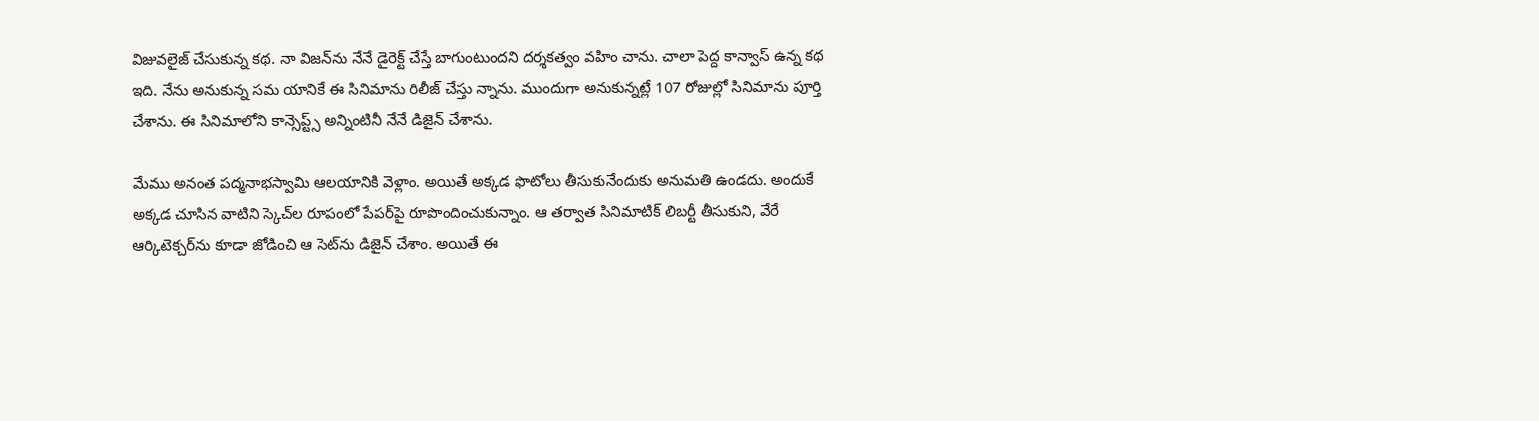విజువలైజ్ చేసుకున్న కథ. నా విజన్‌ను నేనే డైరెక్ట్ చేస్తే బాగుంటుందని దర్శకత్వం వహిం చాను. చాలా పెద్ద కాన్వాస్ ఉన్న కథ ఇది. నేను అనుకున్న సమ యానికే ఈ సినిమాను రిలీజ్ చేస్తు న్నాను. ముందుగా అనుకున్నట్లే 107 రోజుల్లో సినిమాను పూర్తి చేశాను. ఈ సినిమాలోని కాన్సెప్ట్స్ అన్నింటినీ నేనే డిజైన్ చేశాను.

మేము అనంత పద్మనాభస్వామి ఆలయానికి వెళ్లాం. అయితే అక్కడ ఫొటోలు తీసుకునేందుకు అనుమతి ఉండదు. అందుకే అక్కడ చూసిన వాటిని స్కెచ్‌ల రూపంలో పేపర్‌పై రూపొందించుకున్నాం. ఆ తర్వాత సినిమాటిక్ లిబర్టీ తీసుకుని, వేరే ఆర్కిటెక్చర్‌ను కూడా జోడించి ఆ సెట్‌ను డిజైన్ చేశాం. అయితే ఈ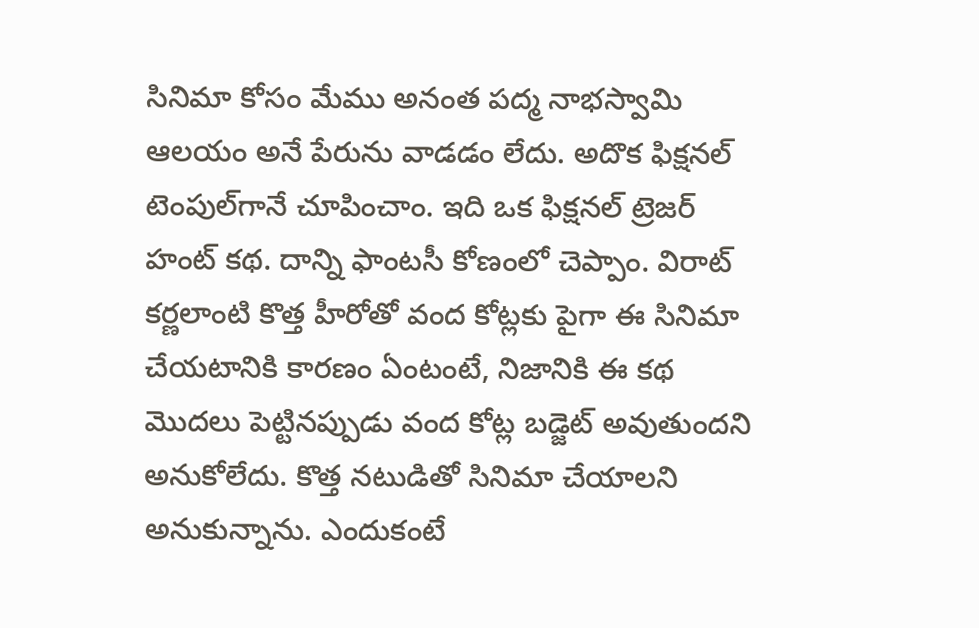సినిమా కోసం మేము అనంత పద్మ నాభస్వామి ఆలయం అనే పేరును వాడడం లేదు. అదొక ఫిక్షనల్ టెంపుల్‌గానే చూపించాం. ఇది ఒక ఫిక్షనల్ ట్రెజర్ హంట్ కథ. దాన్ని ఫాంటసీ కోణంలో చెప్పాం. విరాట్ కర్ణలాంటి కొత్త హీరోతో వంద కోట్లకు పైగా ఈ సినిమా చేయటానికి కారణం ఏంటంటే, నిజానికి ఈ కథ మొదలు పెట్టినప్పుడు వంద కోట్ల బడ్జెట్ అవుతుందని అనుకోలేదు. కొత్త నటుడితో సినిమా చేయాలని అనుకున్నాను. ఎందుకంటే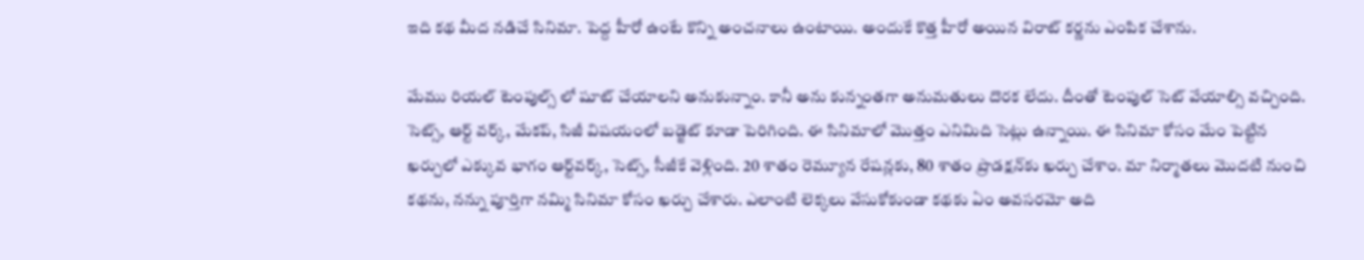ఇది కథ మీద నడిచే సినిమా. పెద్ద హీరో ఉంటే కొన్ని అంచనాలు ఉంటాయి. అందుకే కొత్త హీరో అయిన విరాట్ కర్ణను ఎంపిక చేశాను.

మేము రియల్ టెంపుల్స్ లో షూట్ చేయాలని అనుకున్నాం. కానీ అను కున్నంతగా అనుమతులు దొరక లేదు. దీంతో టెంపుల్ సెట్ వేయాల్సి వచ్చింది. సెట్స్, ఆర్ట్ వర్క్, మేకప్, సిజీ విషయంలో బడ్జెట్ కూడా పెరిగింది. ఈ సినిమాలో మొత్తం ఎనిమిది సెట్లు ఉన్నాయి. ఈ సినిమా కోసం మేం పెట్టిన ఖర్చులో ఎక్కువ భాగం ఆర్ట్‌వర్క్, సెట్స్, సీజీకే వెళ్లింది. 20 శాతం రెమ్యూన రేషన్లకు, 80 శాతం ప్రొడక్షన్‌కు ఖర్చు చేశాం. మా నిర్మాతలు మొదటి నుంచి కథను, నన్ను పూర్తిగా నమ్మి సినిమా కోసం ఖర్చు చేశారు. ఎలాంటి లెక్కలు వేసుకోకుండా కథకు ఏం అవసరమో అది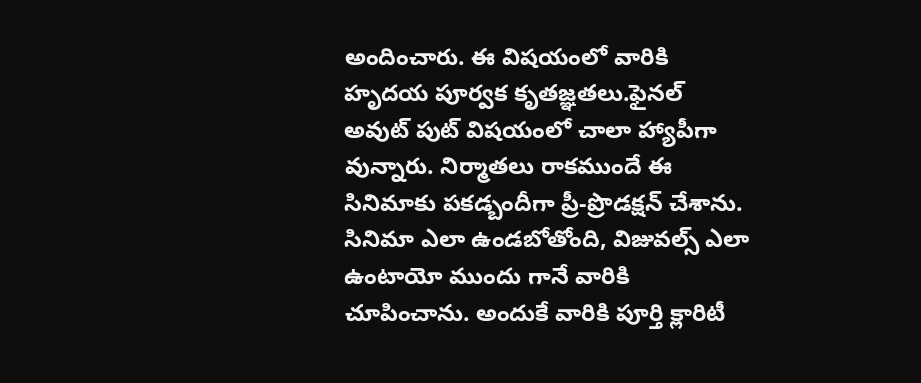అందించారు. ఈ విషయంలో వారికి హృదయ పూర్వక కృతజ్ఞతలు.ఫైనల్ అవుట్‌ పుట్ విషయంలో చాలా హ్యాపీగా వున్నారు. నిర్మాతలు రాకముందే ఈ సినిమాకు పకడ్బందీగా ప్రీ-ప్రొడక్షన్ చేశాను. సినిమా ఎలా ఉండబోతోంది, విజువల్స్ ఎలా ఉంటాయో ముందు గానే వారికి చూపించాను. అందుకే వారికి పూర్తి క్లారిటీ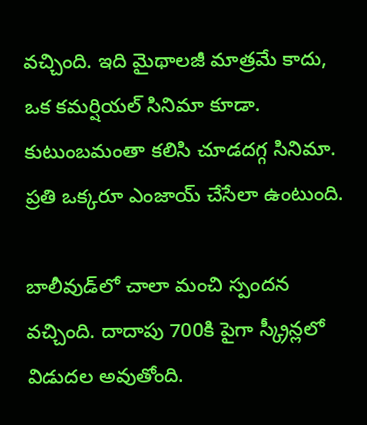వచ్చింది. ఇది మైథాలజీ మాత్రమే కాదు, ఒక కమర్షియల్ సినిమా కూడా. కుటుంబమంతా కలిసి చూడదగ్గ సినిమా. ప్రతి ఒక్కరూ ఎంజాయ్ చేసేలా ఉంటుంది.

బాలీవుడ్‌లో చాలా మంచి స్పందన వచ్చింది. దాదాపు 700కి పైగా స్క్రీన్లలో విడుదల అవుతోంది.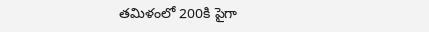తమిళంలో 200కి పైగా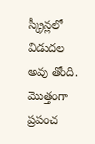స్క్రీన్లలో విడుదల అవు తోంది. మొత్తంగా ప్రపంచ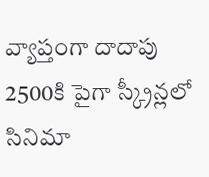వ్యాప్తంగా దాదాపు 2500కి పైగా స్క్రీన్లలో సినిమా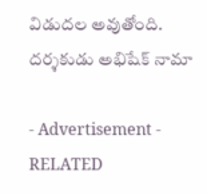విడుదల అవుతోంది.
దర్శకుడు అభిషేక్ నామా

- Advertisement -
RELATED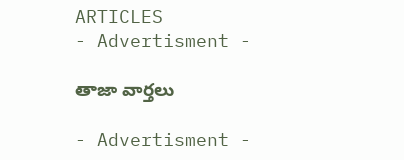ARTICLES
- Advertisment -

తాజా వార్తలు

- Advertisment -